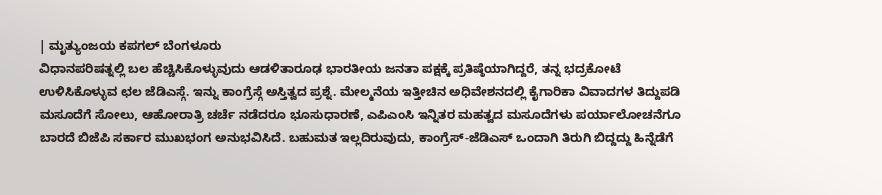| ಮೃತ್ಯುಂಜಯ ಕಪಗಲ್ ಬೆಂಗಳೂರು
ವಿಧಾನಪರಿಷತ್ನಲ್ಲಿ ಬಲ ಹೆಚ್ಚಿಸಿಕೊಳ್ಳುವುದು ಆಡಳಿತಾರೂಢ ಭಾರತೀಯ ಜನತಾ ಪಕ್ಷಕ್ಕೆ ಪ್ರತಿಷ್ಠೆಯಾಗಿದ್ದರೆ, ತನ್ನ ಭದ್ರಕೋಟೆ ಉಳಿಸಿಕೊಳ್ಳುವ ಛಲ ಜೆಡಿಎಸ್ಗೆ. ಇನ್ನು ಕಾಂಗ್ರೆಸ್ಗೆ ಅಸ್ತಿತ್ವದ ಪ್ರಶ್ನೆ. ಮೇಲ್ಮನೆಯ ಇತ್ತೀಚಿನ ಅಧಿವೇಶನದಲ್ಲಿ ಕೈಗಾರಿಕಾ ವಿವಾದಗಳ ತಿದ್ದುಪಡಿ ಮಸೂದೆಗೆ ಸೋಲು, ಆಹೋರಾತ್ರಿ ಚರ್ಚೆ ನಡೆದರೂ ಭೂಸುಧಾರಣೆ, ಎಪಿಎಂಸಿ ಇನ್ನಿತರ ಮಹತ್ವದ ಮಸೂದೆಗಳು ಪರ್ಯಾಲೋಚನೆಗೂ ಬಾರದೆ ಬಿಜೆಪಿ ಸರ್ಕಾರ ಮುಖಭಂಗ ಅನುಭವಿಸಿದೆ. ಬಹುಮತ ಇಲ್ಲದಿರುವುದು, ಕಾಂಗ್ರೆಸ್-ಜೆಡಿಎಸ್ ಒಂದಾಗಿ ತಿರುಗಿ ಬಿದ್ದದ್ದು ಹಿನ್ನೆಡೆಗೆ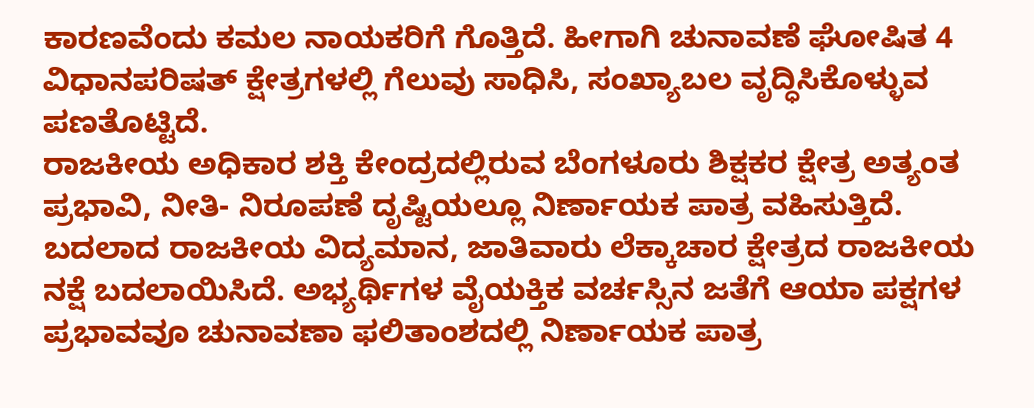ಕಾರಣವೆಂದು ಕಮಲ ನಾಯಕರಿಗೆ ಗೊತ್ತಿದೆ. ಹೀಗಾಗಿ ಚುನಾವಣೆ ಘೋಷಿತ 4 ವಿಧಾನಪರಿಷತ್ ಕ್ಷೇತ್ರಗಳಲ್ಲಿ ಗೆಲುವು ಸಾಧಿಸಿ, ಸಂಖ್ಯಾಬಲ ವೃದ್ಧಿಸಿಕೊಳ್ಳುವ ಪಣತೊಟ್ಟಿದೆ.
ರಾಜಕೀಯ ಅಧಿಕಾರ ಶಕ್ತಿ ಕೇಂದ್ರದಲ್ಲಿರುವ ಬೆಂಗಳೂರು ಶಿಕ್ಷಕರ ಕ್ಷೇತ್ರ ಅತ್ಯಂತ ಪ್ರಭಾವಿ, ನೀತಿ- ನಿರೂಪಣೆ ದೃಷ್ಟಿಯಲ್ಲೂ ನಿರ್ಣಾಯಕ ಪಾತ್ರ ವಹಿಸುತ್ತಿದೆ. ಬದಲಾದ ರಾಜಕೀಯ ವಿದ್ಯಮಾನ, ಜಾತಿವಾರು ಲೆಕ್ಕಾಚಾರ ಕ್ಷೇತ್ರದ ರಾಜಕೀಯ ನಕ್ಷೆ ಬದಲಾಯಿಸಿದೆ. ಅಭ್ಯರ್ಥಿಗಳ ವೈಯಕ್ತಿಕ ವರ್ಚಸ್ಸಿನ ಜತೆಗೆ ಆಯಾ ಪಕ್ಷಗಳ ಪ್ರಭಾವವೂ ಚುನಾವಣಾ ಫಲಿತಾಂಶದಲ್ಲಿ ನಿರ್ಣಾಯಕ ಪಾತ್ರ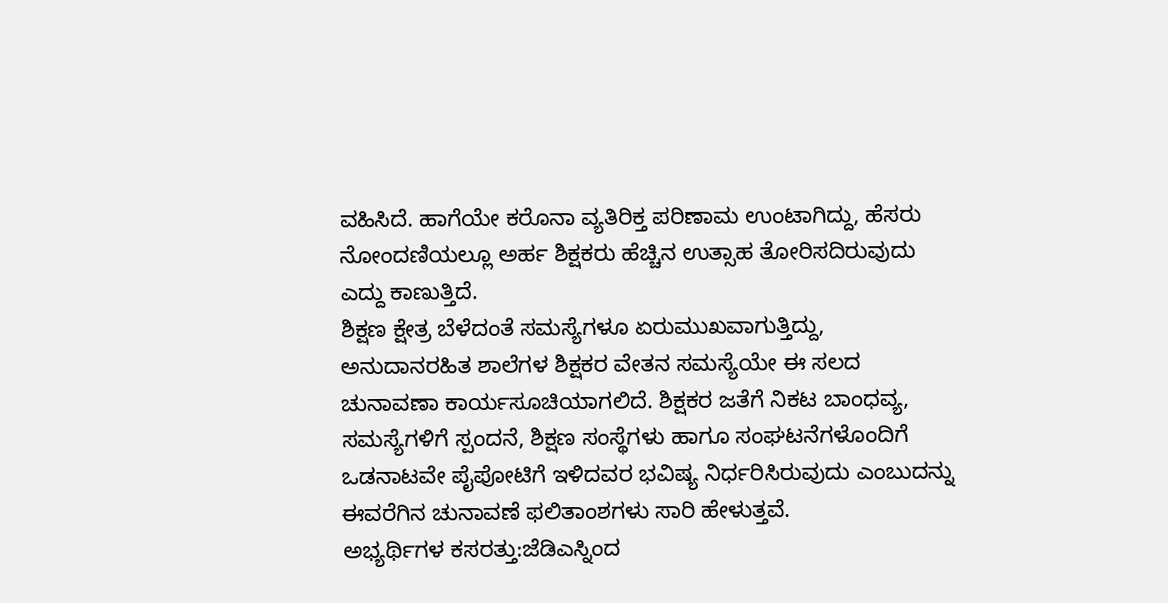ವಹಿಸಿದೆ. ಹಾಗೆಯೇ ಕರೊನಾ ವ್ಯತಿರಿಕ್ತ ಪರಿಣಾಮ ಉಂಟಾಗಿದ್ದು, ಹೆಸರು ನೋಂದಣಿಯಲ್ಲೂ ಅರ್ಹ ಶಿಕ್ಷಕರು ಹೆಚ್ಚಿನ ಉತ್ಸಾಹ ತೋರಿಸದಿರುವುದು ಎದ್ದು ಕಾಣುತ್ತಿದೆ.
ಶಿಕ್ಷಣ ಕ್ಷೇತ್ರ ಬೆಳೆದಂತೆ ಸಮಸ್ಯೆಗಳೂ ಏರುಮುಖವಾಗುತ್ತಿದ್ದು, ಅನುದಾನರಹಿತ ಶಾಲೆಗಳ ಶಿಕ್ಷಕರ ವೇತನ ಸಮಸ್ಯೆಯೇ ಈ ಸಲದ ಚುನಾವಣಾ ಕಾರ್ಯಸೂಚಿಯಾಗಲಿದೆ. ಶಿಕ್ಷಕರ ಜತೆಗೆ ನಿಕಟ ಬಾಂಧವ್ಯ, ಸಮಸ್ಯೆಗಳಿಗೆ ಸ್ಪಂದನೆ, ಶಿಕ್ಷಣ ಸಂಸ್ಥೆಗಳು ಹಾಗೂ ಸಂಘಟನೆಗಳೊಂದಿಗೆ ಒಡನಾಟವೇ ಪೈಪೋಟಿಗೆ ಇಳಿದವರ ಭವಿಷ್ಯ ನಿರ್ಧರಿಸಿರುವುದು ಎಂಬುದನ್ನು ಈವರೆಗಿನ ಚುನಾವಣೆ ಫಲಿತಾಂಶಗಳು ಸಾರಿ ಹೇಳುತ್ತವೆ.
ಅಭ್ಯರ್ಥಿಗಳ ಕಸರತ್ತು:ಜೆಡಿಎಸ್ನಿಂದ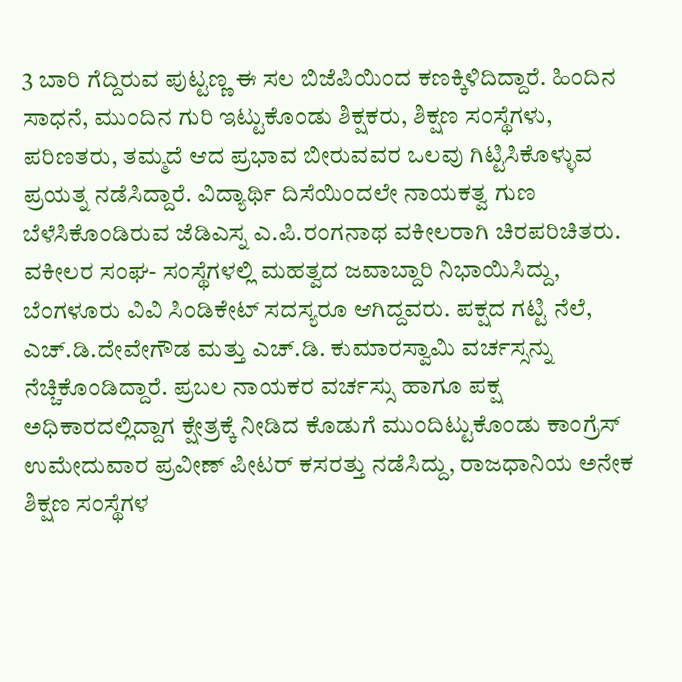3 ಬಾರಿ ಗೆದ್ದಿರುವ ಪುಟ್ಟಣ್ಣ ಈ ಸಲ ಬಿಜೆಪಿಯಿಂದ ಕಣಕ್ಕಿಳಿದಿದ್ದಾರೆ. ಹಿಂದಿನ ಸಾಧನೆ, ಮುಂದಿನ ಗುರಿ ಇಟ್ಟುಕೊಂಡು ಶಿಕ್ಷಕರು, ಶಿಕ್ಷಣ ಸಂಸ್ಥೆಗಳು, ಪರಿಣತರು, ತಮ್ಮದೆ ಆದ ಪ್ರಭಾವ ಬೀರುವವರ ಒಲವು ಗಿಟ್ಟಿಸಿಕೊಳ್ಳುವ ಪ್ರಯತ್ನ ನಡೆಸಿದ್ದಾರೆ. ವಿದ್ಯಾರ್ಥಿ ದಿಸೆಯಿಂದಲೇ ನಾಯಕತ್ವ ಗುಣ ಬೆಳೆಸಿಕೊಂಡಿರುವ ಜೆಡಿಎಸ್ನ ಎ.ಪಿ.ರಂಗನಾಥ ವಕೀಲರಾಗಿ ಚಿರಪರಿಚಿತರು. ವಕೀಲರ ಸಂಘ- ಸಂಸ್ಥೆಗಳಲ್ಲಿ ಮಹತ್ವದ ಜವಾಬ್ದಾರಿ ನಿಭಾಯಿಸಿದ್ದು, ಬೆಂಗಳೂರು ವಿವಿ ಸಿಂಡಿಕೇಟ್ ಸದಸ್ಯರೂ ಆಗಿದ್ದವರು. ಪಕ್ಷದ ಗಟ್ಟಿ ನೆಲೆ, ಎಚ್.ಡಿ.ದೇವೇಗೌಡ ಮತ್ತು ಎಚ್.ಡಿ. ಕುಮಾರಸ್ವಾಮಿ ವರ್ಚಸ್ಸನ್ನು ನೆಚ್ಚಿಕೊಂಡಿದ್ದಾರೆ. ಪ್ರಬಲ ನಾಯಕರ ವರ್ಚಸ್ಸು ಹಾಗೂ ಪಕ್ಷ ಅಧಿಕಾರದಲ್ಲಿದ್ದಾಗ ಕ್ಷೇತ್ರಕ್ಕೆ ನೀಡಿದ ಕೊಡುಗೆ ಮುಂದಿಟ್ಟುಕೊಂಡು ಕಾಂಗ್ರೆಸ್ ಉಮೇದುವಾರ ಪ್ರವೀಣ್ ಪೀಟರ್ ಕಸರತ್ತು ನಡೆಸಿದ್ದು, ರಾಜಧಾನಿಯ ಅನೇಕ ಶಿಕ್ಷಣ ಸಂಸ್ಥೆಗಳ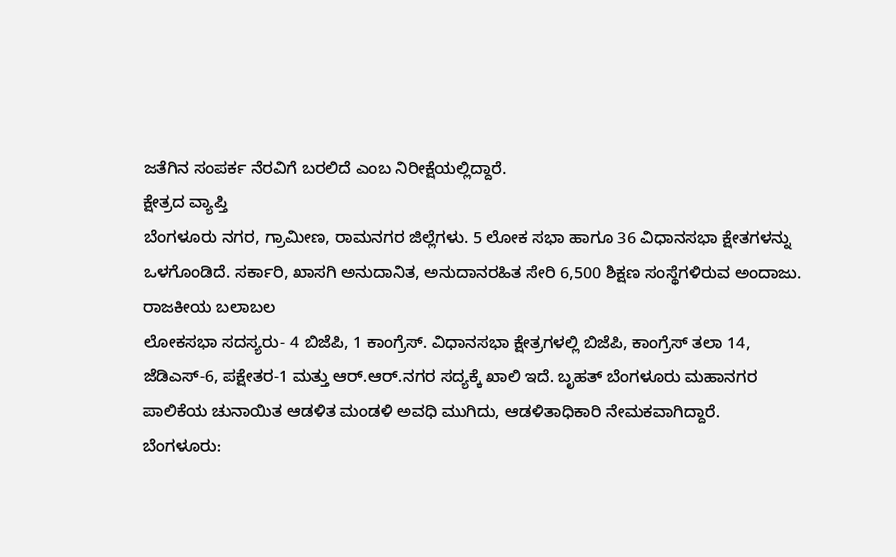ಜತೆಗಿನ ಸಂಪರ್ಕ ನೆರವಿಗೆ ಬರಲಿದೆ ಎಂಬ ನಿರೀಕ್ಷೆಯಲ್ಲಿದ್ದಾರೆ.
ಕ್ಷೇತ್ರದ ವ್ಯಾಪ್ತಿ
ಬೆಂಗಳೂರು ನಗರ, ಗ್ರಾಮೀಣ, ರಾಮನಗರ ಜಿಲ್ಲೆಗಳು. 5 ಲೋಕ ಸಭಾ ಹಾಗೂ 36 ವಿಧಾನಸಭಾ ಕ್ಷೇತಗಳನ್ನು ಒಳಗೊಂಡಿದೆ. ಸರ್ಕಾರಿ, ಖಾಸಗಿ ಅನುದಾನಿತ, ಅನುದಾನರಹಿತ ಸೇರಿ 6,500 ಶಿಕ್ಷಣ ಸಂಸ್ಥೆಗಳಿರುವ ಅಂದಾಜು.
ರಾಜಕೀಯ ಬಲಾಬಲ
ಲೋಕಸಭಾ ಸದಸ್ಯರು- 4 ಬಿಜೆಪಿ, 1 ಕಾಂಗ್ರೆಸ್. ವಿಧಾನಸಭಾ ಕ್ಷೇತ್ರಗಳಲ್ಲಿ ಬಿಜೆಪಿ, ಕಾಂಗ್ರೆಸ್ ತಲಾ 14, ಜೆಡಿಎಸ್-6, ಪಕ್ಷೇತರ-1 ಮತ್ತು ಆರ್.ಆರ್.ನಗರ ಸದ್ಯಕ್ಕೆ ಖಾಲಿ ಇದೆ. ಬೃಹತ್ ಬೆಂಗಳೂರು ಮಹಾನಗರ ಪಾಲಿಕೆಯ ಚುನಾಯಿತ ಆಡಳಿತ ಮಂಡಳಿ ಅವಧಿ ಮುಗಿದು, ಆಡಳಿತಾಧಿಕಾರಿ ನೇಮಕವಾಗಿದ್ದಾರೆ.
ಬೆಂಗಳೂರು: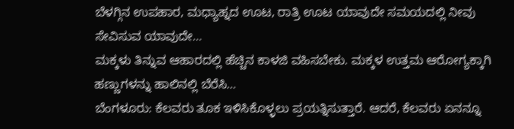ಬೆಳಗ್ಗಿನ ಉಪಹಾರ, ಮಧ್ಯಾಹ್ನದ ಊಟ, ರಾತ್ರಿ ಊಟ ಯಾವುದೇ ಸಮಯದಲ್ಲಿ ನೀವು ಸೇವಿಸುವ ಯಾವುದೇ…
ಮಕ್ಕಳು ತಿನ್ನುವ ಆಹಾರದಲ್ಲಿ ಹೆಚ್ಚಿನ ಕಾಳಜಿ ವಹಿಸಬೇಕು. ಮಕ್ಕಳ ಉತ್ತಮ ಆರೋಗ್ಯಕ್ಕಾಗಿ ಹಣ್ಣುಗಳನ್ನು ಹಾಲಿನಲ್ಲಿ ಬೆರೆಸಿ…
ಬೆಂಗಳೂರು: ಕೆಲವರು ತೂಕ ಇಳಿಸಿಕೊಳ್ಳಲು ಪ್ರಯತ್ನಿಸುತ್ತಾರೆ. ಆದರೆ, ಕೆಲವರು ಏನನ್ನೂ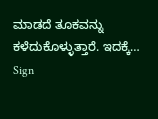ಮಾಡದೆ ತೂಕವನ್ನು ಕಳೆದುಕೊಳ್ಳುತ್ತಾರೆ. ಇದಕ್ಕೆ…
Sign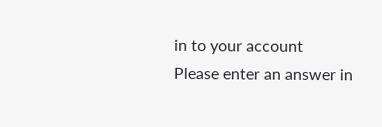in to your account
Please enter an answer in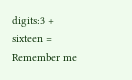digits:3 + sixteen =
Remember me